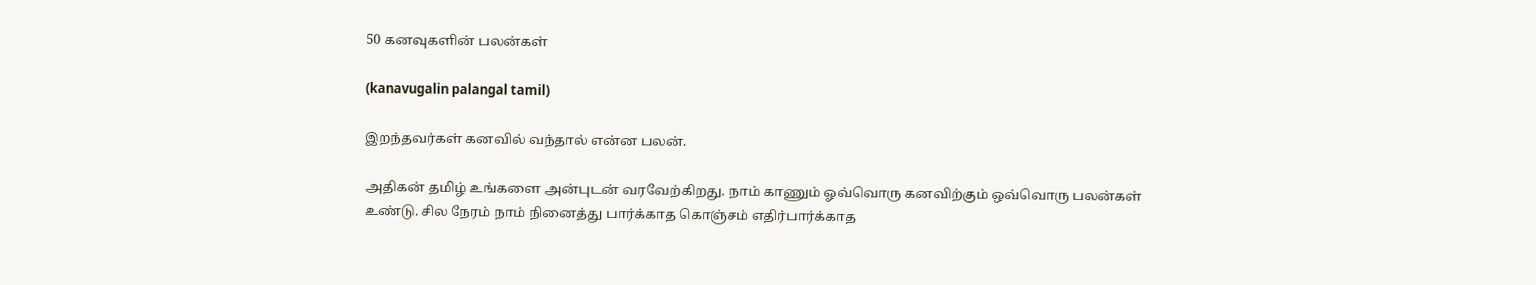50 கனவுகளின் பலன்கள்

(kanavugalin palangal tamil)

இறந்தவர்கள் கனவில் வந்தால் என்ன பலன்.

அதிகன் தமிழ் உங்களை அன்புடன் வரவேற்கிறது. நாம் காணும் ஓவ்வொரு கனவிற்கும் ஒவ்வொரு பலன்கள் உண்டு. சில நேரம் நாம் நினைத்து பார்க்காத கொஞ்சம் எதிர்பார்க்காத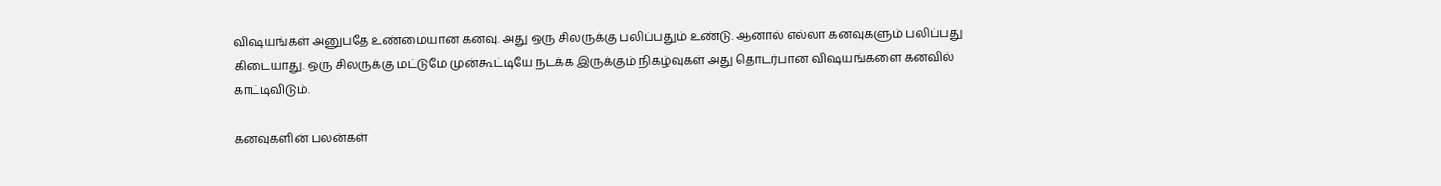விஷயங்கள் அனுபதே உண்மையான கனவு. அது ஒரு சிலருக்கு பலிப்பதும் உண்டு. ஆனால் எல்லா கனவுகளும் பலிப்பது கிடையாது. ஒரு சிலருக்கு மட்டுமே முன்கூட்டியே நடக்க இருக்கும் நிகழ்வுகள் அது தொடர்பான விஷயங்களை கனவில் காட்டிவிடும்.

கனவுகளின் பலன்கள்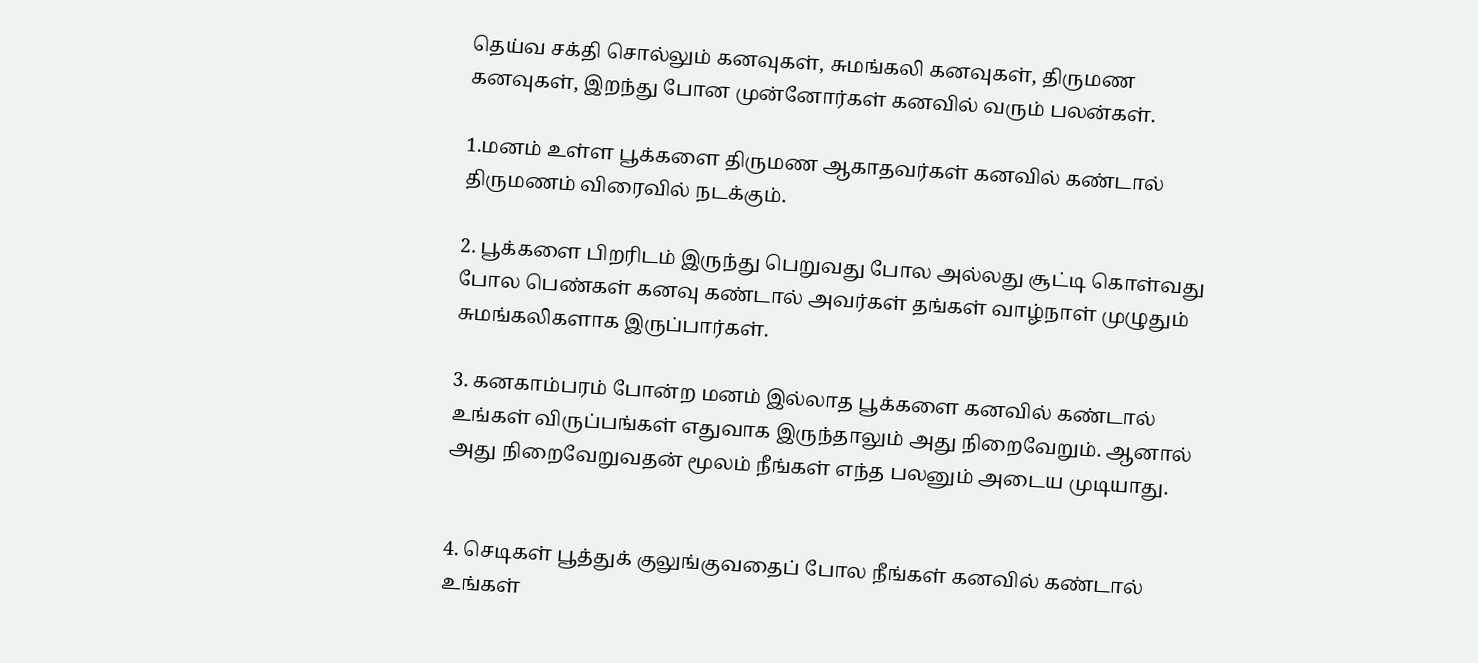தெய்வ சக்தி சொல்லும் கனவுகள், சுமங்கலி கனவுகள், திருமண கனவுகள், இறந்து போன முன்னோர்கள் கனவில் வரும் பலன்கள்.

1.மனம் உள்ள பூக்களை திருமண ஆகாதவர்கள் கனவில் கண்டால் திருமணம் விரைவில் நடக்கும்.

2. பூக்களை பிறரிடம் இருந்து பெறுவது போல அல்லது சூட்டி கொள்வது போல பெண்கள் கனவு கண்டால் அவர்கள் தங்கள் வாழ்நாள் முழுதும் சுமங்கலிகளாக இருப்பார்கள்.

3. கனகாம்பரம் போன்ற மனம் இல்லாத பூக்களை கனவில் கண்டால் உங்கள் விருப்பங்கள் எதுவாக இருந்தாலும் அது நிறைவேறும். ஆனால் அது நிறைவேறுவதன் மூலம் நீங்கள் எந்த பலனும் அடைய முடியாது.


4. செடிகள் பூத்துக் குலுங்குவதைப் போல நீங்கள் கனவில் கண்டால் உங்கள்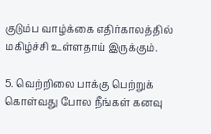குடும்ப வாழ்க்கை எதிர்காலத்தில் மகிழ்ச்சி உள்ளதாய் இருக்கும்.

5. வெற்றிலை பாக்கு பெற்றுக் கொள்வது போல நீங்கள் கனவு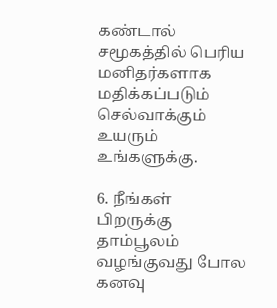கண்டால் சமூகத்தில் பெரிய மனிதர்களாக மதிக்கப்படும் செல்வாக்கும் உயரும் உங்களுக்கு.

6. நீங்கள் பிறருக்கு தாம்பூலம் வழங்குவது போல கனவு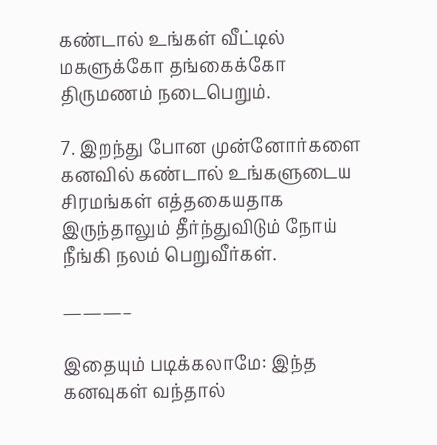கண்டால் உங்கள் வீட்டில் மகளுக்கோ தங்கைக்கோ திருமணம் நடைபெறும்.

7. இறந்து போன முன்னோர்களை கனவில் கண்டால் உங்களுடைய சிரமங்கள் எத்தகையதாக இருந்தாலும் தீர்ந்துவிடும் நோய் நீங்கி நலம் பெறுவீர்கள்.

———–

இதையும் படிக்கலாமே: இந்த கனவுகள் வந்தால்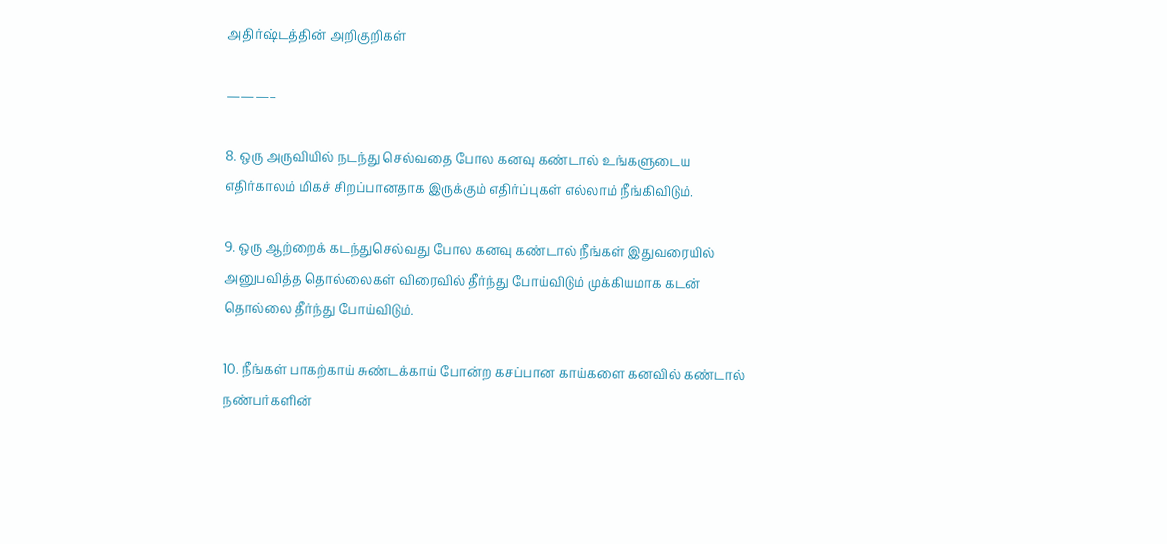அதிர்ஷ்டத்தின் அறிகுறிகள்

———–

8. ஒரு அருவியில் நடந்து செல்வதை போல கனவு கண்டால் உங்களுடைய எதிர்காலம் மிகச் சிறப்பானதாக இருக்கும் எதிர்ப்புகள் எல்லாம் நீங்கிவிடும்.

9. ஒரு ஆற்றைக் கடந்துசெல்வது போல கனவு கண்டால் நீங்கள் இதுவரையில் அனுபவித்த தொல்லைகள் விரைவில் தீர்ந்து போய்விடும் முக்கியமாக கடன் தொல்லை தீர்ந்து போய்விடும்.

10. நீங்கள் பாகற்காய் சுண்டக்காய் போன்ற கசப்பான காய்களை கனவில் கண்டால் நண்பர்களின்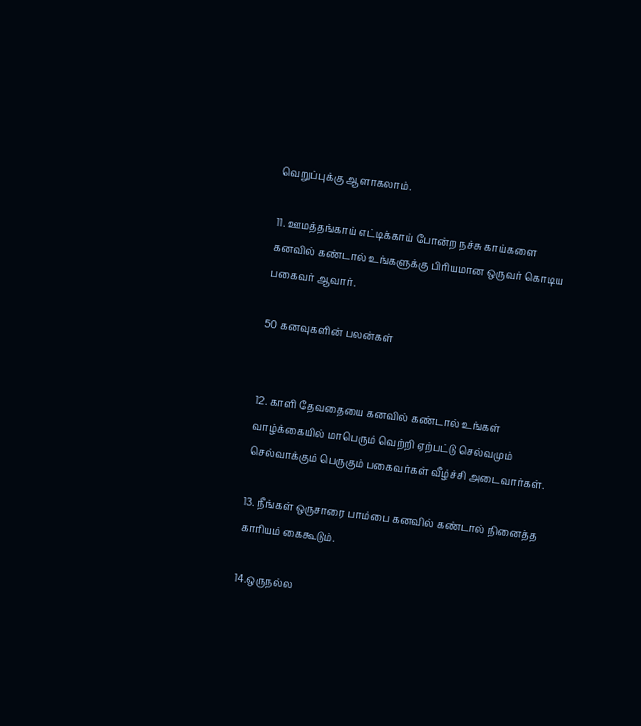வெறுப்புக்கு ஆளாகலாம்.

11. ஊமத்தங்காய் எட்டிக்காய் போன்ற நச்சு காய்களை கனவில் கண்டால் உங்களுக்கு பிரியமான ஒருவர் கொடிய பகைவர் ஆவார்.

50 கனவுகளின் பலன்கள்


12. காளி தேவதையை கனவில் கண்டால் உங்கள் வாழ்க்கையில் மாபெரும் வெற்றி ஏற்பட்டு செல்வமும் செல்வாக்கும் பெருகும் பகைவர்கள் வீழ்ச்சி அடைவார்கள்.

13. நீங்கள் ஒருசாரை பாம்பை கனவில் கண்டால் நினைத்த காரியம் கைகூடும்.

14.ஒருநல்ல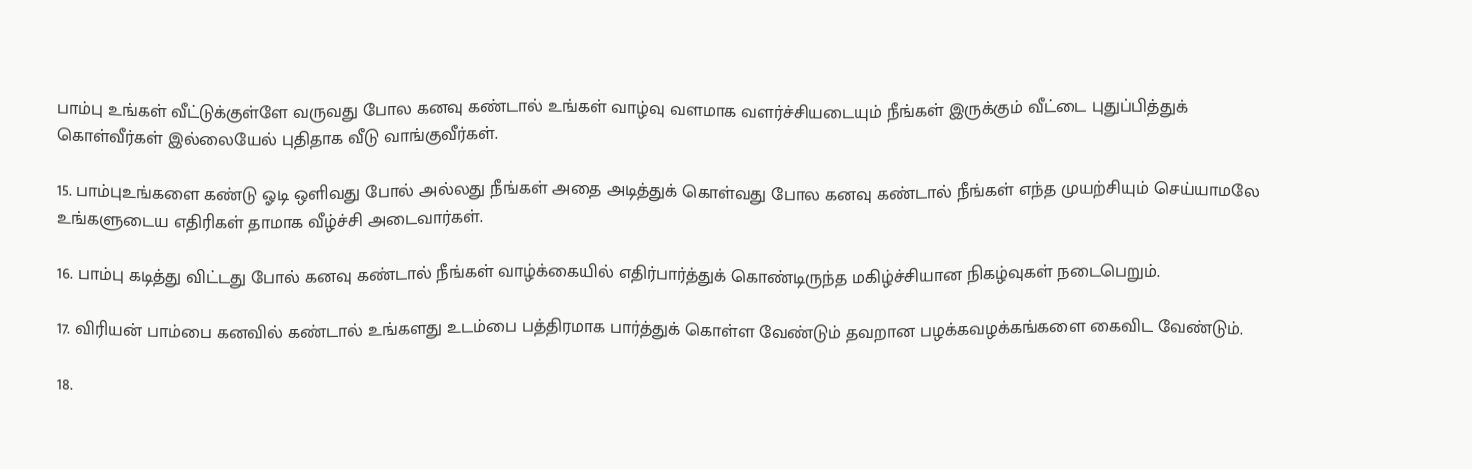பாம்பு உங்கள் வீட்டுக்குள்ளே வருவது போல கனவு கண்டால் உங்கள் வாழ்வு வளமாக வளர்ச்சியடையும் நீங்கள் இருக்கும் வீட்டை புதுப்பித்துக் கொள்வீர்கள் இல்லையேல் புதிதாக வீடு வாங்குவீர்கள்.

15. பாம்புஉங்களை கண்டு ஓடி ஒளிவது போல் அல்லது நீங்கள் அதை அடித்துக் கொள்வது போல கனவு கண்டால் நீங்கள் எந்த முயற்சியும் செய்யாமலே உங்களுடைய எதிரிகள் தாமாக வீழ்ச்சி அடைவார்கள்.

16. பாம்பு கடித்து விட்டது போல் கனவு கண்டால் நீங்கள் வாழ்க்கையில் எதிர்பார்த்துக் கொண்டிருந்த மகிழ்ச்சியான நிகழ்வுகள் நடைபெறும்.

17. விரியன் பாம்பை கனவில் கண்டால் உங்களது உடம்பை பத்திரமாக பார்த்துக் கொள்ள வேண்டும் தவறான பழக்கவழக்கங்களை கைவிட வேண்டும்.

18.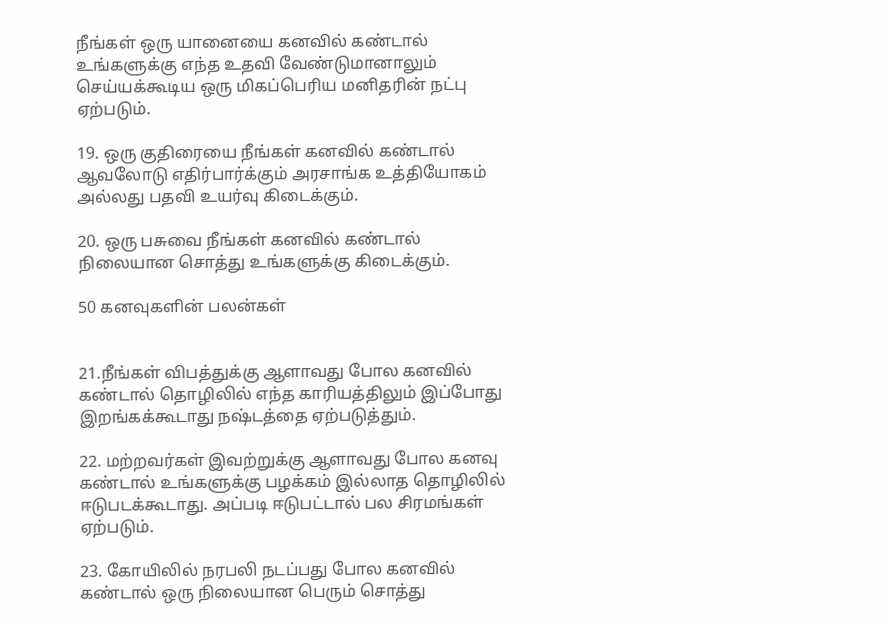நீங்கள் ஒரு யானையை கனவில் கண்டால் உங்களுக்கு எந்த உதவி வேண்டுமானாலும் செய்யக்கூடிய ஒரு மிகப்பெரிய மனிதரின் நட்பு ஏற்படும்.

19. ஒரு குதிரையை நீங்கள் கனவில் கண்டால் ஆவலோடு எதிர்பார்க்கும் அரசாங்க உத்தியோகம் அல்லது பதவி உயர்வு கிடைக்கும்.

20. ஒரு பசுவை நீங்கள் கனவில் கண்டால் நிலையான சொத்து உங்களுக்கு கிடைக்கும்.

50 கனவுகளின் பலன்கள்


21.நீங்கள் விபத்துக்கு ஆளாவது போல கனவில் கண்டால் தொழிலில் எந்த காரியத்திலும் இப்போது இறங்கக்கூடாது நஷ்டத்தை ஏற்படுத்தும்.

22. மற்றவர்கள் இவற்றுக்கு ஆளாவது போல கனவு கண்டால் உங்களுக்கு பழக்கம் இல்லாத தொழிலில் ஈடுபடக்கூடாது. அப்படி ஈடுபட்டால் பல சிரமங்கள் ஏற்படும்.

23. கோயிலில் நரபலி நடப்பது போல கனவில் கண்டால் ஒரு நிலையான பெரும் சொத்து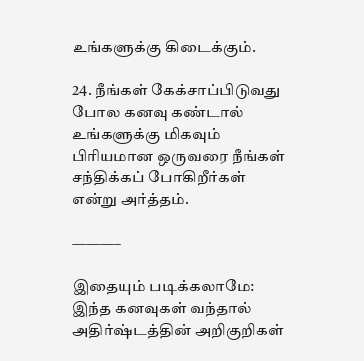உங்களுக்கு கிடைக்கும்.

24. நீங்கள் கேக்சாப்பிடுவது போல கனவு கண்டால் உங்களுக்கு மிகவும் பிரியமான ஒருவரை நீங்கள் சந்திக்கப் போகிறீர்கள் என்று அர்த்தம்.

———–

இதையும் படிக்கலாமே: இந்த கனவுகள் வந்தால் அதிர்ஷ்டத்தின் அறிகுறிகள்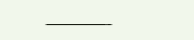———-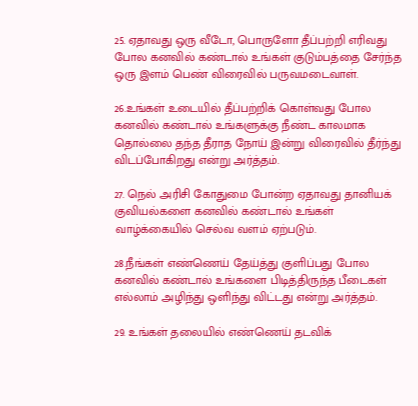25. ஏதாவது ஒரு வீடோ, பொருளோ தீப்பற்றி எரிவது போல கனவில் கண்டால் உங்கள் குடும்பத்தை சேர்ந்த ஒரு இளம் பெண் விரைவில் பருவமடைவாள்.

26.உங்கள் உடையில் தீப்பற்றிக் கொள்வது போல கனவில் கண்டால் உங்களுக்கு நீண்ட காலமாக தொல்லை தந்த தீராத நோய் இன்று விரைவில் தீர்ந்து விடப்போகிறது என்று அர்த்தம்.

27. நெல் அரிசி கோதுமை போன்ற ஏதாவது தானியக் குவியல்களை கனவில் கண்டால் உங்கள் வாழ்க்கையில் செல்வ வளம் ஏற்படும்.

28.நீங்கள் எண்ணெய் தேய்த்து குளிப்பது போல கனவில் கண்டால் உங்களை பிடித்திருந்த பீடைகள் எல்லாம் அழிந்து ஒளிந்து விட்டது என்று அர்த்தம்.

29. உங்கள் தலையில் எண்ணெய் தடவிக்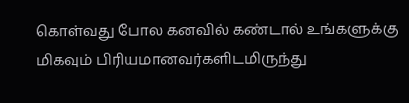கொள்வது போல கனவில் கண்டால் உங்களுக்கு மிகவும் பிரியமானவர்களிடமிருந்து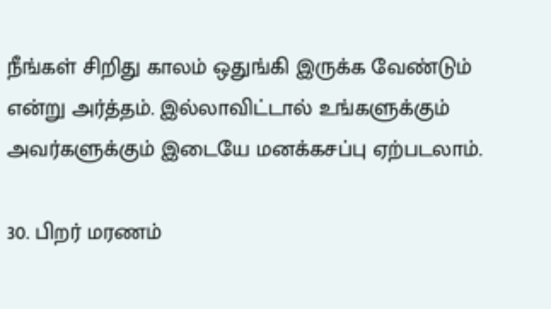நீங்கள் சிறிது காலம் ஒதுங்கி இருக்க வேண்டும் என்று அர்த்தம். இல்லாவிட்டால் உங்களுக்கும் அவர்களுக்கும் இடையே மனக்கசப்பு ஏற்படலாம்.

30. பிறர் மரணம்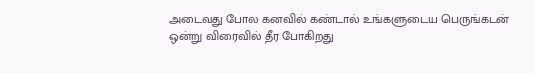அடைவது போல கனவில் கண்டால் உங்களுடைய பெருங்கடன் ஒன்று விரைவில் தீர போகிறது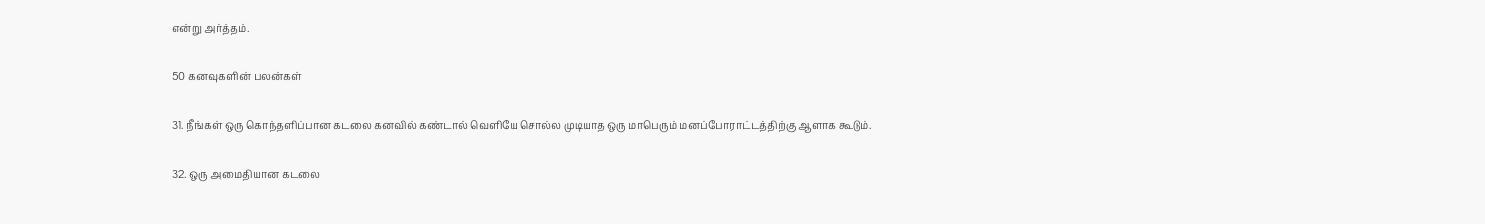என்று அர்த்தம்.

50 கனவுகளின் பலன்கள்

31. நீங்கள் ஒரு கொந்தளிப்பான கடலை கனவில் கண்டால் வெளியே சொல்ல முடியாத ஒரு மாபெரும் மனப்போராட்டத்திற்கு ஆளாக கூடும்.

32. ஒரு அமைதியான கடலை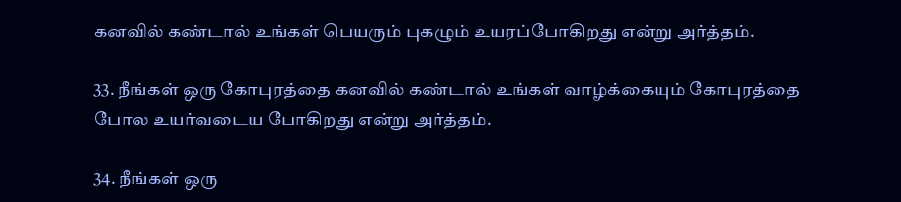கனவில் கண்டால் உங்கள் பெயரும் புகழும் உயரப்போகிறது என்று அர்த்தம்.

33. நீங்கள் ஒரு கோபுரத்தை கனவில் கண்டால் உங்கள் வாழ்க்கையும் கோபுரத்தை போல உயர்வடைய போகிறது என்று அர்த்தம்.

34. நீங்கள் ஒரு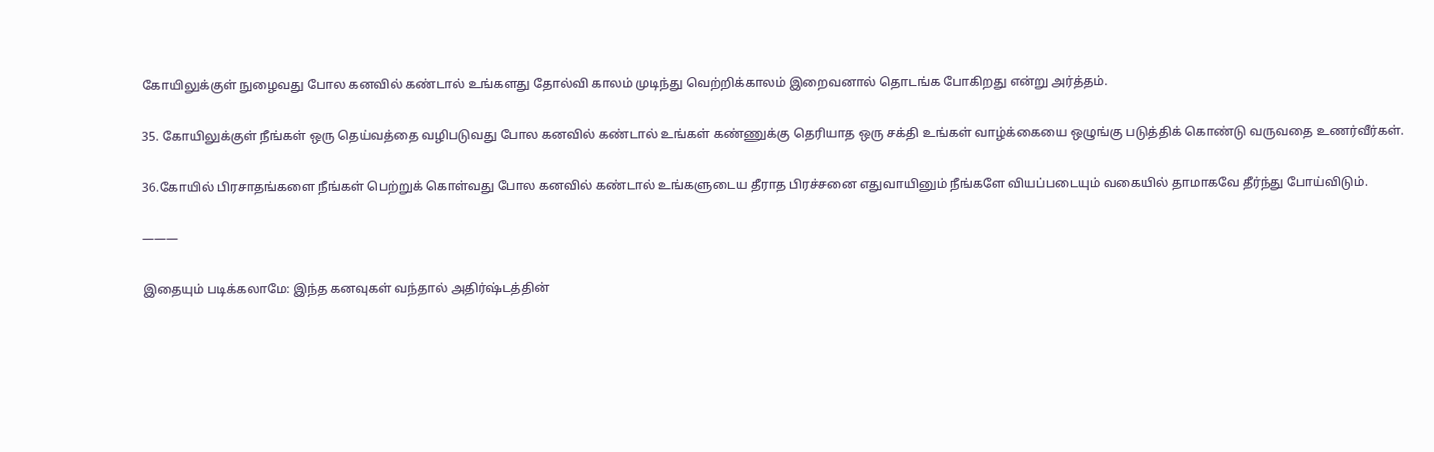கோயிலுக்குள் நுழைவது போல கனவில் கண்டால் உங்களது தோல்வி காலம் முடிந்து வெற்றிக்காலம் இறைவனால் தொடங்க போகிறது என்று அர்த்தம்.

35. கோயிலுக்குள் நீங்கள் ஒரு தெய்வத்தை வழிபடுவது போல கனவில் கண்டால் உங்கள் கண்ணுக்கு தெரியாத ஒரு சக்தி உங்கள் வாழ்க்கையை ஒழுங்கு படுத்திக் கொண்டு வருவதை உணர்வீர்கள்.

36.கோயில் பிரசாதங்களை நீங்கள் பெற்றுக் கொள்வது போல கனவில் கண்டால் உங்களுடைய தீராத பிரச்சனை எதுவாயினும் நீங்களே வியப்படையும் வகையில் தாமாகவே தீர்ந்து போய்விடும்.

———

இதையும் படிக்கலாமே: இந்த கனவுகள் வந்தால் அதிர்ஷ்டத்தின்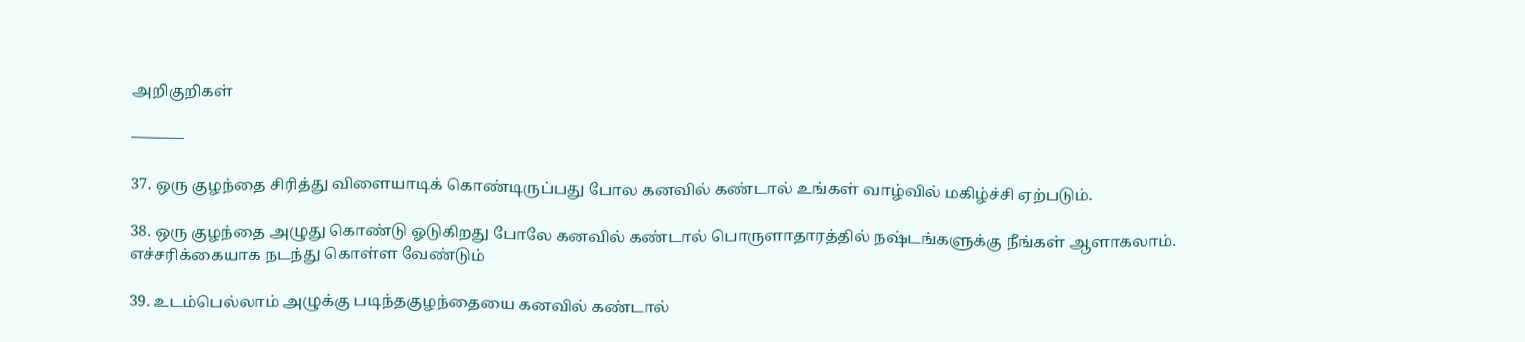அறிகுறிகள்

———–

37. ஒரு குழந்தை சிரித்து விளையாடிக் கொண்டிருப்பது போல கனவில் கண்டால் உங்கள் வாழ்வில் மகிழ்ச்சி ஏற்படும்.

38. ஒரு குழந்தை அழுது கொண்டு ஓடுகிறது போலே கனவில் கண்டால் பொருளாதாரத்தில் நஷ்டங்களுக்கு நீங்கள் ஆளாகலாம். எச்சரிக்கையாக நடந்து கொள்ள வேண்டும்

39. உடம்பெல்லாம் அழுக்கு படிந்தகுழந்தையை கனவில் கண்டால்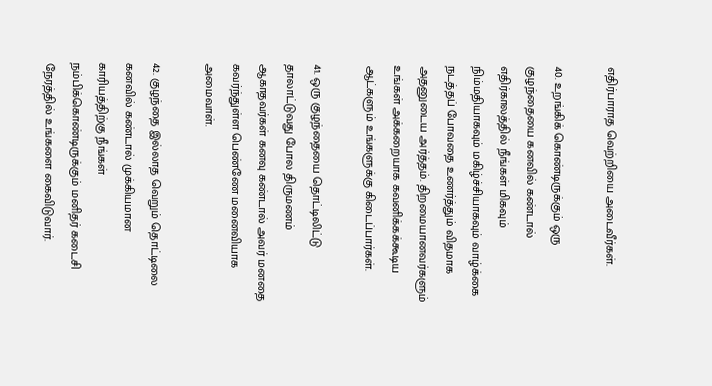எதிர்பாராத வெற்றியை அடைவீர்கள்.

40. உறங்கிக் கொண்டிருக்கும் ஒரு குழந்தையை கனவில் கண்டால் எதிர்காலத்தில் நீங்கள் மிகவும் நிம்மதியாகவும் மகிழ்ச்சியாகவும் வாழ்க்கை நடத்தப் போவதை உணர்த்தும் விதமாக அதனுடைய அர்த்தம். திறமையானவர்களும் உங்கள் அக்கறையாக கவனிக்கக்கூடிய ஆட்களும் உங்களுக்கு கிடைப்பார்கள்.

41. ஒரு குழந்தையை தொட்டிலிட்டு தாலாட்டுவது போல திருமணம் ஆகாதவர்கள் கனவு கண்டால் அவர் மனதை கவர்ந்துள்ள பெண்ணே மனைவியாக அமைவாள்.

42. குழந்தை இல்லாத வெறும் தொட்டிலை கனவில் கண்டால் முக்கியமான காரியத்திற்கு நீங்கள் நம்பிக்கொண்டிருக்கும் மனிதர் கடைசி நேரத்தில் உங்களை கைவிடுவார்.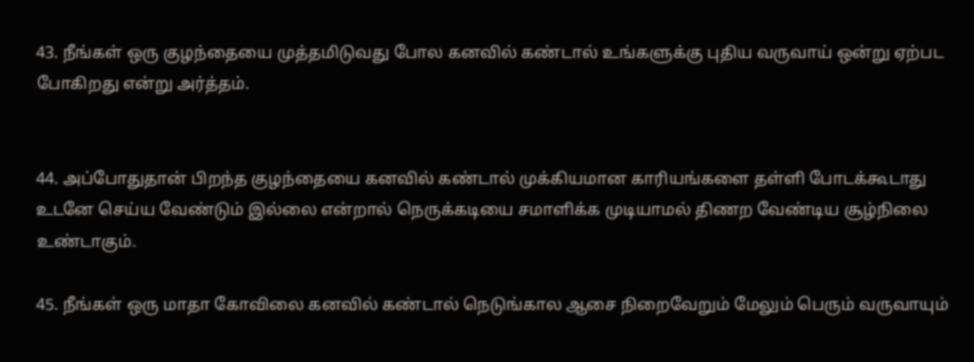43. நீங்கள் ஒரு குழந்தையை முத்தமிடுவது போல கனவில் கண்டால் உங்களுக்கு புதிய வருவாய் ஒன்று ஏற்பட போகிறது என்று அர்த்தம்.


44. அப்போதுதான் பிறந்த குழந்தையை கனவில் கண்டால் முக்கியமான காரியங்களை தள்ளி போடக்கூடாது உடனே செய்ய வேண்டும் இல்லை என்றால் நெருக்கடியை சமாளிக்க முடியாமல் திணற வேண்டிய சூழ்நிலை உண்டாகும்.

45. நீங்கள் ஒரு மாதா கோவிலை கனவில் கண்டால் நெடுங்கால ஆசை நிறைவேறும் மேலும் பெரும் வருவாயும்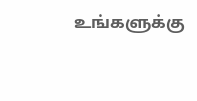உங்களுக்கு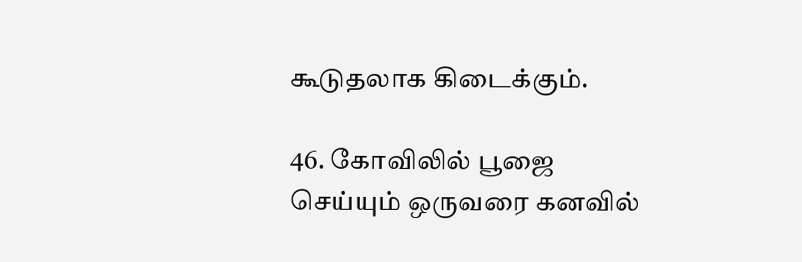கூடுதலாக கிடைக்கும்.

46. கோவிலில் பூஜை செய்யும் ஒருவரை கனவில்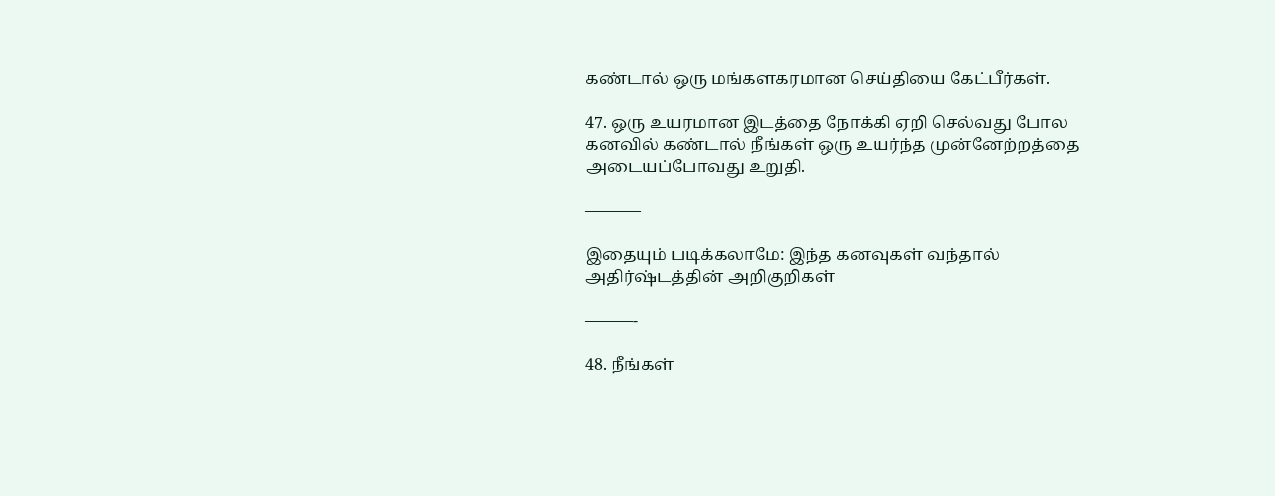கண்டால் ஒரு மங்களகரமான செய்தியை கேட்பீர்கள்.

47. ஒரு உயரமான இடத்தை நோக்கி ஏறி செல்வது போல கனவில் கண்டால் நீங்கள் ஒரு உயர்ந்த முன்னேற்றத்தை அடையப்போவது உறுதி.

———–

இதையும் படிக்கலாமே: இந்த கனவுகள் வந்தால் அதிர்ஷ்டத்தின் அறிகுறிகள்

———-

48. நீங்கள்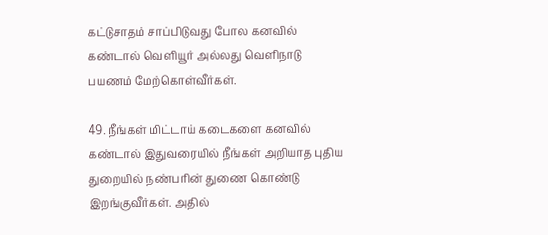கட்டுசாதம் சாப்பிடுவது போல கனவில் கண்டால் வெளியூர் அல்லது வெளிநாடு பயணம் மேற்கொள்வீர்கள்.

49. நீங்கள் மிட்டாய் கடைகளை கனவில் கண்டால் இதுவரையில் நீங்கள் அறியாத புதிய துறையில் நண்பரின் துணை கொண்டு இறங்குவீர்கள். அதில்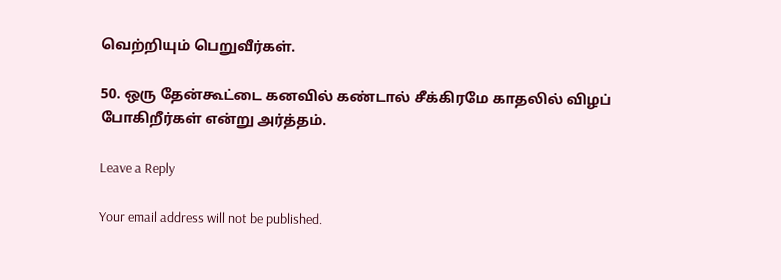வெற்றியும் பெறுவீர்கள்.

50. ஒரு தேன்கூட்டை கனவில் கண்டால் சீக்கிரமே காதலில் விழப் போகிறீர்கள் என்று அர்த்தம்.

Leave a Reply

Your email address will not be published.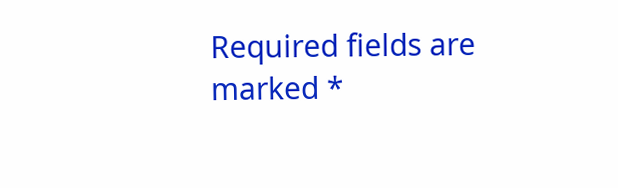Required fields are marked *